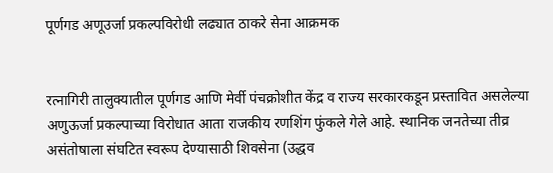पूर्णगड अणूउर्जा प्रकल्पविरोधी लढ्यात ठाकरे सेना आक्रमक


रत्नागिरी तालुक्यातील पूर्णगड आणि मेर्वी पंचक्रोशीत केंद्र व राज्य सरकारकडून प्रस्तावित असलेल्या अणुऊर्जा प्रकल्पाच्या विरोधात आता राजकीय रणशिंग फुंकले गेले आहे. स्थानिक जनतेच्या तीव्र असंतोषाला संघटित स्वरूप देण्यासाठी शिवसेना (उद्धव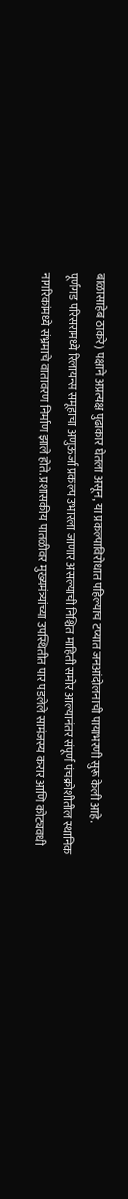बाळासाहेब ठाकरे) पक्षाने अप्रत्यक्ष पुढाकार घेतला असून, या प्रकल्पाविरोधात पहिल्याच टप्यात जनआंदोलनाची पायाभरणी सुरू केली आहे.
पूर्णगड परिसरामध्ये रिलायन्स समूहाचा अणुऊर्जा प्रकल्प उभारला जाणार असल्याची निश्चित माहिती समोर आल्यानंतर संपूर्ण पंचक्रोशीतील स्थानिक नागरिकांमध्ये संभ्रमाचे वातावरण निर्माण झाले होते. प्रशासकीय पातळीवर मुख्यमंत्र्यांच्या उपस्थितीत पार पडलेले सामंजस्य करार आणि कोट्यवधी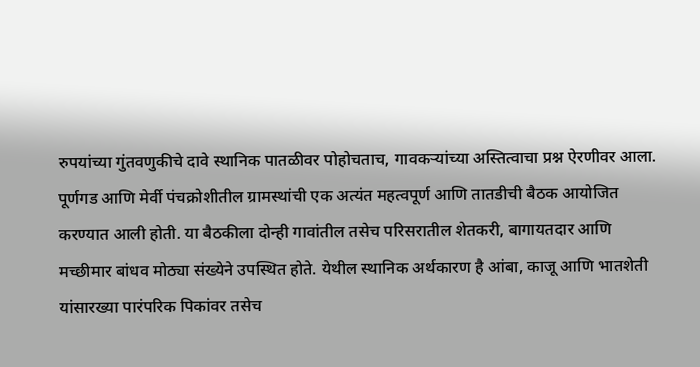रुपयांच्या गुंतवणुकीचे दावे स्थानिक पातळीवर पोहोचताच, गावकर्‍यांच्या अस्तित्वाचा प्रश्न ऐरणीवर आला.
पूर्णगड आणि मेर्वी पंचक्रोशीतील ग्रामस्थांची एक अत्यंत महत्वपूर्ण आणि तातडीची बैठक आयोजित करण्यात आली होती. या बैठकीला दोन्ही गावांतील तसेच परिसरातील शेतकरी, बागायतदार आणि मच्छीमार बांधव मोठ्या संख्येने उपस्थित होते. येथील स्थानिक अर्थकारण है आंबा, काजू आणि भातशेती यांसारख्या पारंपरिक पिकांवर तसेच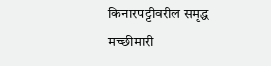किनारपट्टीवरील समृद्ध मच्छीमारी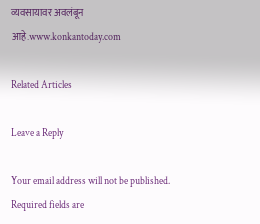व्यवसायावर अवलंबून आहे.www.konkantoday.com

Related Articles

Leave a Reply

Your email address will not be published. Required fields are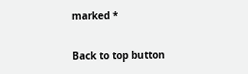marked *

Back to top button